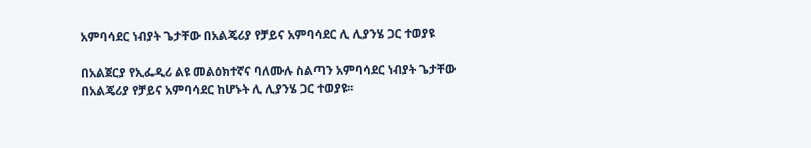አምባሳደር ነብያት ጌታቸው በአልጄሪያ የቻይና አምባሳደር ሊ ሊያንሄ ጋር ተወያዩ

በአልጀርያ የኢፌዲሪ ልዩ መልዕክተኛና ባለሙሉ ስልጣን አምባሳደር ነብያት ጌታቸው በአልጄሪያ የቻይና አምባሳደር ከሆኑት ሊ ሊያንሄ ጋር ተወያዩ፡፡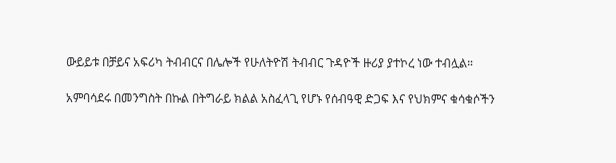ውይይቱ በቻይና አፍሪካ ትብብርና በሌሎች የሁለትዮሽ ትብብር ጉዳዮች ዙሪያ ያተኮረ ነው ተብሏል።

አምባሳደሩ በመንግስት በኩል በትግራይ ክልል አስፈላጊ የሆኑ የሰብዓዊ ድጋፍ እና የህክምና ቁሳቁሶችን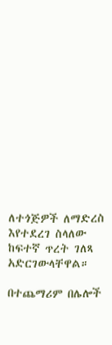ለተጎጅዎች ለማድረስ እየተደረገ ስላለው ከፍተኛ ጥረት ገለጻ አድርገውላቸዋል።

በተጨማሪም በሌሎች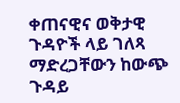ቀጠናዊና ወቅታዊ ጉዳዮች ላይ ገለጻ ማድረጋቸውን ከውጭ ጉዳይ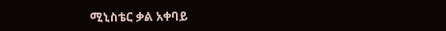ሚኒስቴር ቃል አቀባይ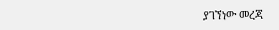ያገኘነው መረጃ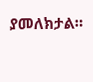ያመለክታል።